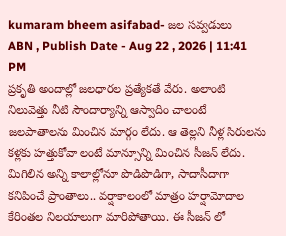kumaram bheem asifabad- జల సవ్వడులు
ABN , Publish Date - Aug 22 , 2026 | 11:41 PM
ప్రకృతి అందాల్లో జలధారల ప్రత్యేకతే వేరు. అలాంటి నిలువెత్తు నీటి సౌందార్యాన్ని ఆస్వాదిం చాలంటే జలపాతాలను మించిన మార్గం లేదు. ఆ తెల్లని నీళ్ల సిరులను కళ్లకు హత్తుకోవా లంటే మాన్సూన్ని మించిన సీజన్ లేదు. మిగిలిన అన్ని కాలాల్లోనూ పొడిపొడిగా, సాదాసీదాగా కనిపించే ప్రాంతాలు.. వర్షాకాలంలో మాత్రం హర్షామోదాల కేరింతల నిలయాలుగా మారిపోతాయి. ఈ సీజన్ లో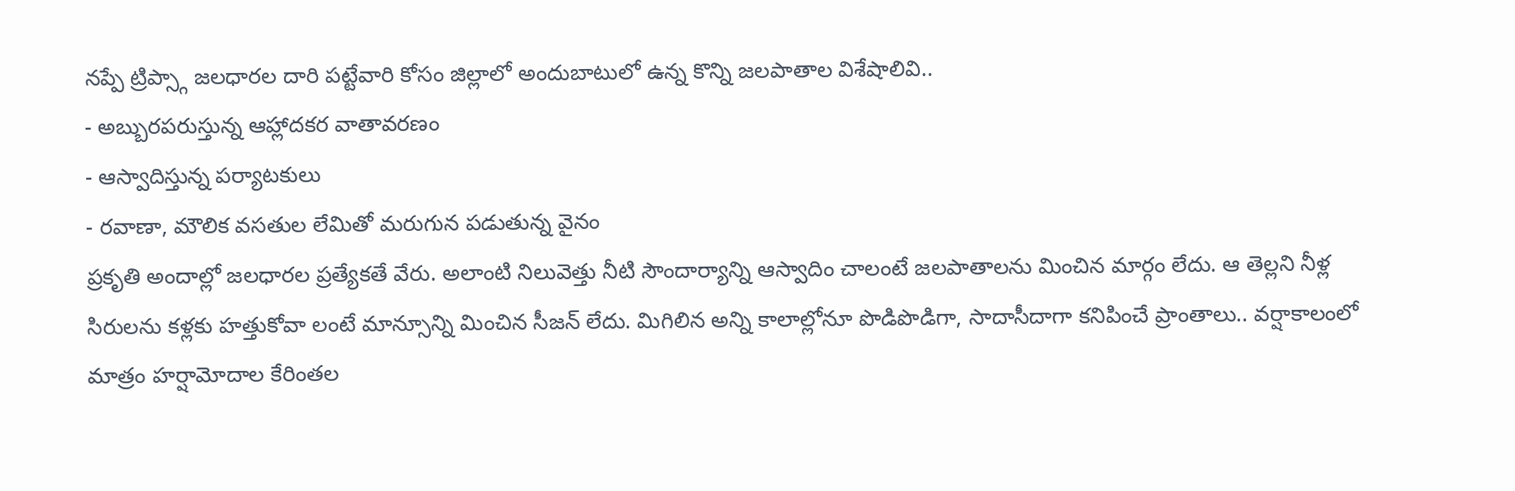నప్పే ట్రిప్స్గా జలధారల దారి పట్టేవారి కోసం జిల్లాలో అందుబాటులో ఉన్న కొన్ని జలపాతాల విశేషాలివి..
- అబ్బురపరుస్తున్న ఆహ్లాదకర వాతావరణం
- ఆస్వాదిస్తున్న పర్యాటకులు
- రవాణా, మౌలిక వసతుల లేమితో మరుగున పడుతున్న వైనం
ప్రకృతి అందాల్లో జలధారల ప్రత్యేకతే వేరు. అలాంటి నిలువెత్తు నీటి సౌందార్యాన్ని ఆస్వాదిం చాలంటే జలపాతాలను మించిన మార్గం లేదు. ఆ తెల్లని నీళ్ల సిరులను కళ్లకు హత్తుకోవా లంటే మాన్సూన్ని మించిన సీజన్ లేదు. మిగిలిన అన్ని కాలాల్లోనూ పొడిపొడిగా, సాదాసీదాగా కనిపించే ప్రాంతాలు.. వర్షాకాలంలో మాత్రం హర్షామోదాల కేరింతల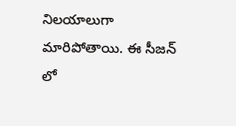నిలయాలుగా మారిపోతాయి. ఈ సీజన్ లో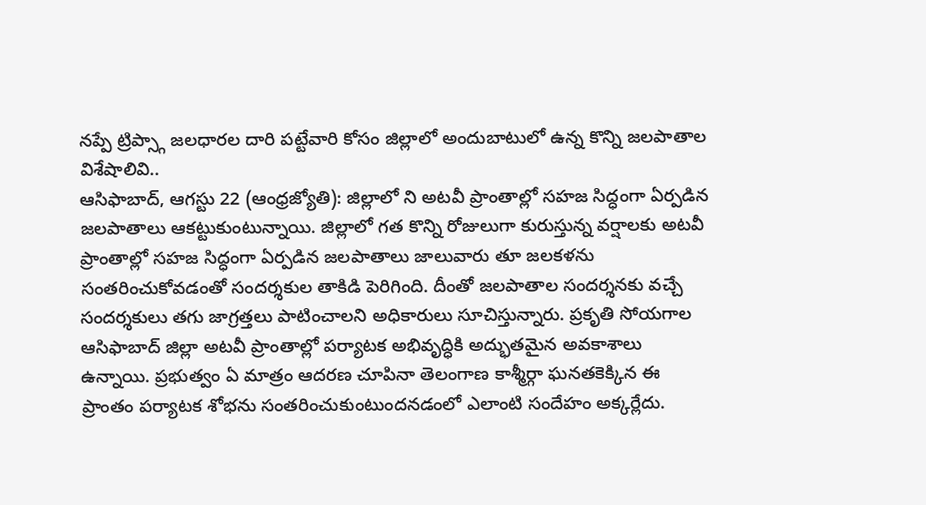నప్పే ట్రిప్స్గా జలధారల దారి పట్టేవారి కోసం జిల్లాలో అందుబాటులో ఉన్న కొన్ని జలపాతాల విశేషాలివి..
ఆసిఫాబాద్, ఆగస్టు 22 (ఆంధ్రజ్యోతి): జిల్లాలో ని అటవీ ప్రాంతాల్లో సహజ సిద్ధంగా ఏర్పడిన జలపాతాలు ఆకట్టుకుంటున్నాయి. జిల్లాలో గత కొన్ని రోజులుగా కురుస్తున్న వర్షాలకు అటవీ ప్రాంతాల్లో సహజ సిద్ధంగా ఏర్పడిన జలపాతాలు జాలువారు తూ జలకళను సంతరించుకోవడంతో సందర్శకుల తాకిడి పెరిగింది. దీంతో జలపాతాల సందర్శనకు వచ్చే సందర్శకులు తగు జాగ్రత్తలు పాటించాలని అధికారులు సూచిస్తున్నారు. ప్రకృతి సోయగాల ఆసిఫాబాద్ జిల్లా అటవీ ప్రాంతాల్లో పర్యాటక అభివృద్ధికి అద్భుతమైన అవకాశాలు ఉన్నాయి. ప్రభుత్వం ఏ మాత్రం ఆదరణ చూపినా తెలంగాణ కాశ్మీర్గా ఘనతకెక్కిన ఈ ప్రాంతం పర్యాటక శోభను సంతరించుకుంటుందనడంలో ఎలాంటి సందేహం అక్కర్లేదు.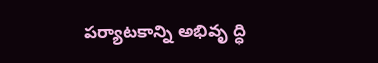పర్యాటకాన్ని అభివృ ద్ధి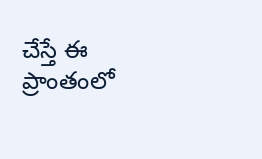చేస్తే ఈ ప్రాంతంలో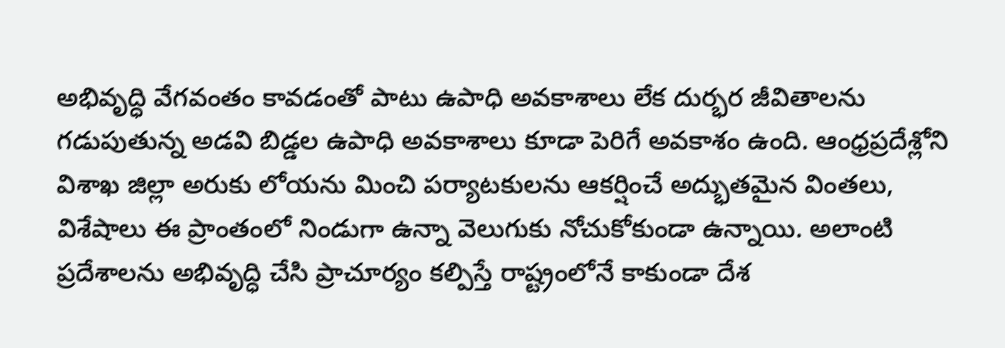అభివృద్ధి వేగవంతం కావడంతో పాటు ఉపాధి అవకాశాలు లేక దుర్భర జీవితాలను గడుపుతున్న అడవి బిడ్డల ఉపాధి అవకాశాలు కూడా పెరిగే అవకాశం ఉంది. ఆంధ్రప్రదేశ్లోని విశాఖ జిల్లా అరుకు లోయను మించి పర్యాటకులను ఆకర్షించే అద్భుతమైన వింతలు, విశేషాలు ఈ ప్రాంతంలో నిండుగా ఉన్నా వెలుగుకు నోచుకోకుండా ఉన్నాయి. అలాంటి ప్రదేశాలను అభివృద్ధి చేసి ప్రాచూర్యం కల్పిస్తే రాష్ట్రంలోనే కాకుండా దేశ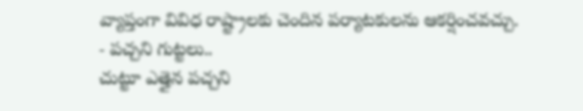వ్యాప్తంగా వివిధ రాష్ట్రాలకు చెందిన పర్యాటకులను ఆకర్షించవచ్చు.
- పచ్చని గుట్టలు..
చుట్టూ ఎత్తైన పచ్చని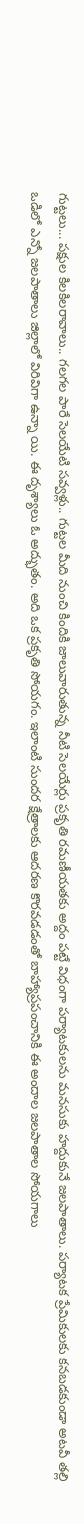గుట్టలు... పక్షుల కిలకిలరావాలు.. గలగల పారే సెలయేటి సవ్వళ్లు.. గుట్టల మీది నుంచి కిందికి జాలువారుతున్న నీటి సెలయేర్లు ప్రకృతి రమణీయతకు అద్దం పట్టే విధంగా పర్యాటకులను మనసుకు హద్దుకునే జలపాతాలు. పర్యాటక ప్రేమికులకు కనబడకుండా అటవీ తల్లి ఒడిలో ఎన్నో జలపాతాలు జిల్లాలో విరివిగా ఉన్నా యి. ఈ దృశ్యాలు ఓ అద్భుతం. అది ఒక ప్రకృతి సోయగం. ఇలాంటి సుందర క్షేత్రాలకు ఆదరణ కొరవడడంతో బాహ్యాప్రపంచానికి ఈ అందాల జలపాతాల సోయగాలు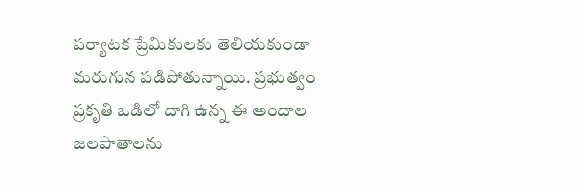పర్యాటక ప్రేమికులకు తెలియకుండా మరుగున పడిపోతున్నాయి. ప్రభుత్వం ప్రకృతి ఒడిలో దాగి ఉన్న ఈ అందాల జలపాతాలను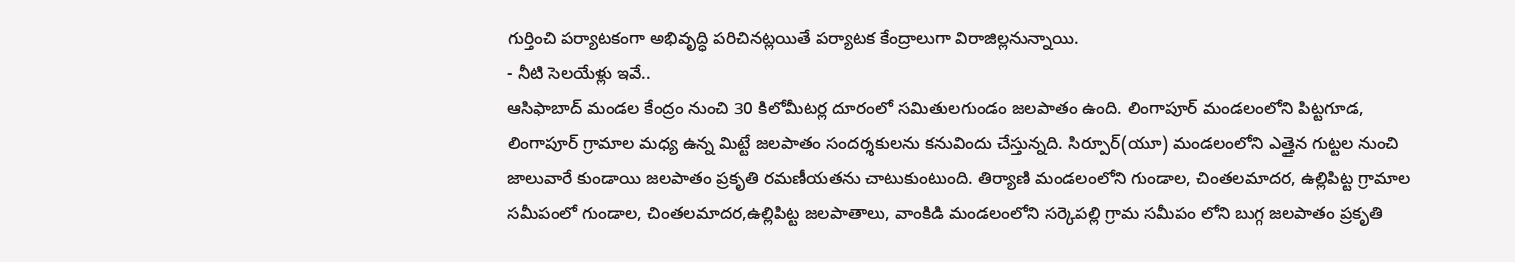గుర్తించి పర్యాటకంగా అభివృద్ధి పరిచినట్లయితే పర్యాటక కేంద్రాలుగా విరాజిల్లనున్నాయి.
- నీటి సెలయేళ్లు ఇవే..
ఆసిఫాబాద్ మండల కేంద్రం నుంచి 30 కిలోమీటర్ల దూరంలో సమితులగుండం జలపాతం ఉంది. లింగాపూర్ మండలంలోని పిట్టగూడ, లింగాపూర్ గ్రామాల మధ్య ఉన్న మిట్టే జలపాతం సందర్శకులను కనువిందు చేస్తున్నది. సిర్పూర్(యూ) మండలంలోని ఎత్తైన గుట్టల నుంచి జాలువారే కుండాయి జలపాతం ప్రకృతి రమణీయతను చాటుకుంటుంది. తిర్యాణి మండలంలోని గుండాల, చింతలమాదర, ఉల్లిపిట్ట గ్రామాల సమీపంలో గుండాల, చింతలమాదర,ఉల్లిపిట్ట జలపాతాలు, వాంకిడి మండలంలోని సర్కెపల్లి గ్రామ సమీపం లోని బుగ్గ జలపాతం ప్రకృతి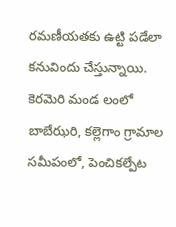రమణీయతకు ఉట్టి పడేలా కనువిందు చేస్తున్నాయి. కెరమెరి మండ లంలో బాబేఝరి, కల్లెగాం గ్రామాల సమీపంలో, పెంచికల్పేట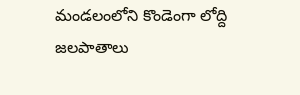మండలంలోని కొండెంగా లోద్ది జలపాతాలు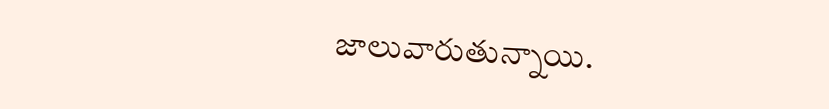జాలువారుతున్నాయి.